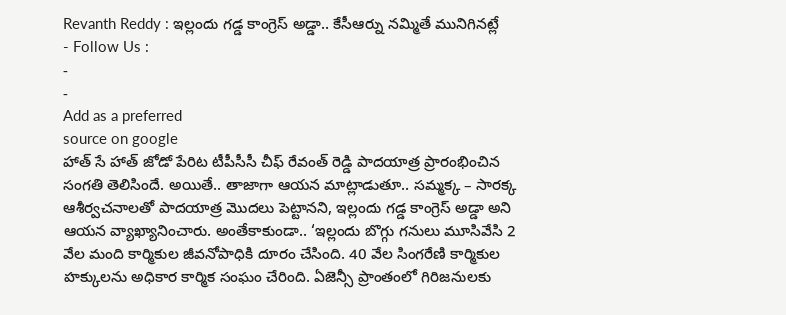Revanth Reddy : ఇల్లందు గడ్డ కాంగ్రెస్ అడ్డా.. కేసీఆర్ను నమ్మితే మునిగినట్లే
- Follow Us :
-
-
Add as a preferred
source on google
హాత్ సే హాత్ జోడో పేరిట టీపీసీసీ చీఫ్ రేవంత్ రెడ్డి పాదయాత్ర ప్రారంభించిన సంగతి తెలిసిందే. అయితే.. తాజాగా ఆయన మాట్లాడుతూ.. సమ్మక్క – సారక్క ఆశీర్వచనాలతో పాదయాత్ర మొదలు పెట్టానని, ఇల్లందు గడ్డ కాంగ్రెస్ అడ్డా అని ఆయన వ్యాఖ్యానించారు. అంతేకాకుండా.. ‘ఇల్లందు బొగ్గు గనులు మూసివేసి 2 వేల మంది కార్మికుల జీవనోపాధికి దూరం చేసింది. 40 వేల సింగరేణి కార్మికుల హక్కులను అధికార కార్మిక సంఘం చేరింది. ఏజెన్సీ ప్రాంతంలో గిరిజనులకు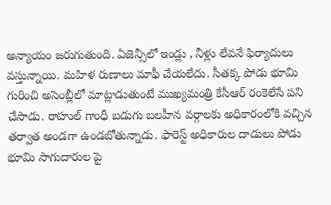అన్యాయం జరుగుతుంది. ఏజెన్సీలో ఇండ్లు , నీళ్లు లేవనే ఫిర్యాదులు వస్తున్నాయి. మహిళ రుణాలు మాఫీ చేయలేదు. సీతక్క పోడు భూమి గురించి అసెంబ్లీలో మాట్లాడుతుంటే ముఖ్యమంత్రి కేసీఆర్ రంకెలేసే పని చేసాడు. రాహుల్ గాంధీ బడుగు బలహీన వర్గాలకు అధికారంలోకి వచ్చిన తర్వాత అండగా ఉండబోతున్నాడు. ఫారెస్ట్ అధికారుల దాడులు పోడు భూమి సాగుదారుల పై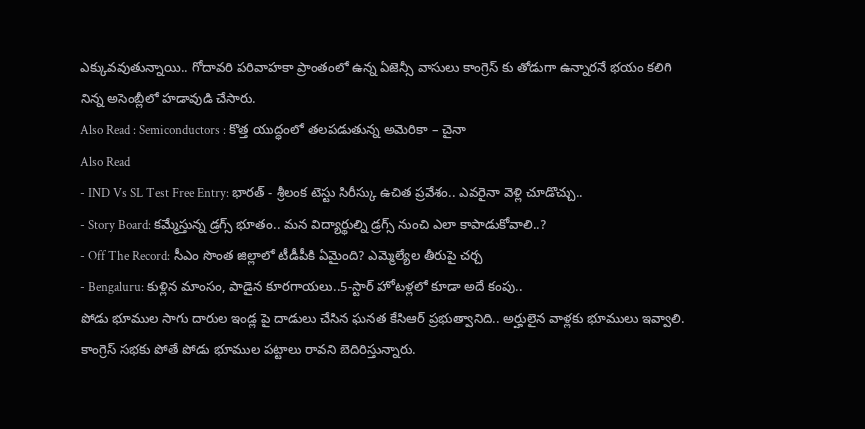ఎక్కువవుతున్నాయి.. గోదావరి పరివాహకా ప్రాంతంలో ఉన్న ఏజెన్సీ వాసులు కాంగ్రెస్ కు తోడుగా ఉన్నారనే భయం కలిగి నిన్న అసెంబ్లీలో హడావుడి చేసారు.
Also Read : Semiconductors : కొత్త యుద్ధంలో తలపడుతున్న అమెరికా – చైనా
Also Read
- IND Vs SL Test Free Entry: భారత్ - శ్రీలంక టెస్టు సిరీస్కు ఉచిత ప్రవేశం.. ఎవరైనా వెళ్లి చూడొచ్చు..
- Story Board: కమ్మేస్తున్న డ్రగ్స్ భూతం.. మన విద్యార్థుల్ని డ్రగ్స్ నుంచి ఎలా కాపాడుకోవాలి..?
- Off The Record: సీఎం సొంత జిల్లాలో టీడీపీకి ఏమైంది? ఎమ్మెల్యేల తీరుపై చర్చ
- Bengaluru: కుళ్లిన మాంసం, పాడైన కూరగాయలు..5-స్టార్ హోటళ్లలో కూడా అదే కంపు..
పోడు భూముల సాగు దారుల ఇండ్ల పై దాడులు చేసిన ఘనత కేసిఆర్ ప్రభుత్వానిది.. అర్హులైన వాళ్లకు భూములు ఇవ్వాలి. కాంగ్రెస్ సభకు పోతే పోడు భూముల పట్టాలు రావని బెదిరిస్తున్నారు.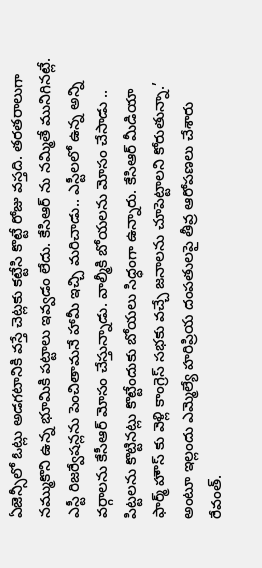ఏజెన్సీలో ఓట్లు అడగటానికి వస్తే చెట్లకు కట్టేసి కొట్టే రోజు వస్తది. తరతరాలుగా నమ్ముకొని ఉన్న భూమికి పట్టాలు ఇవ్వడం లేదు. కేసిఆర్ ను నమ్మితే మునిగినట్లే. ఎస్టీ రిజర్వేషన్లను పెంచితామనే హామీ ఇచ్చి మరిచాడు.. ఎస్టీలలో ఉన్న అన్ని వర్గాలను కేసీఆర్ మోసం చేస్తున్నాడు. వాల్మీకి బోయలను మోసం చేసాడు .. పిట్టలను కొట్టినట్లు కొట్టేందుకు బోయలు సిధ్ధంగా ఉన్నారు. కేసిఆర్ మీడియా ఫార్మ్ హౌస్ కు వెళ్లి కాంగ్రెస్ సభకు వచ్చే జనాలను చూపెట్టాలని కోరుతున్నా.’ అంటూ ఇల్లందు ఎమ్మెల్యే హరిప్రియ దంపతులపై తీవ్ర ఆరోపణలు చేశారు రేవంత్.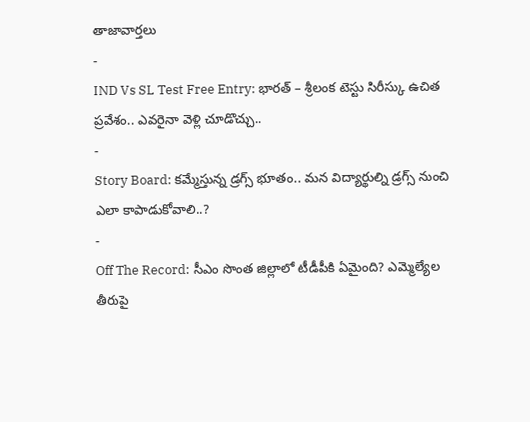తాజావార్తలు
-
IND Vs SL Test Free Entry: భారత్ – శ్రీలంక టెస్టు సిరీస్కు ఉచిత ప్రవేశం.. ఎవరైనా వెళ్లి చూడొచ్చు..
-
Story Board: కమ్మేస్తున్న డ్రగ్స్ భూతం.. మన విద్యార్థుల్ని డ్రగ్స్ నుంచి ఎలా కాపాడుకోవాలి..?
-
Off The Record: సీఎం సొంత జిల్లాలో టీడీపీకి ఏమైంది? ఎమ్మెల్యేల తీరుపై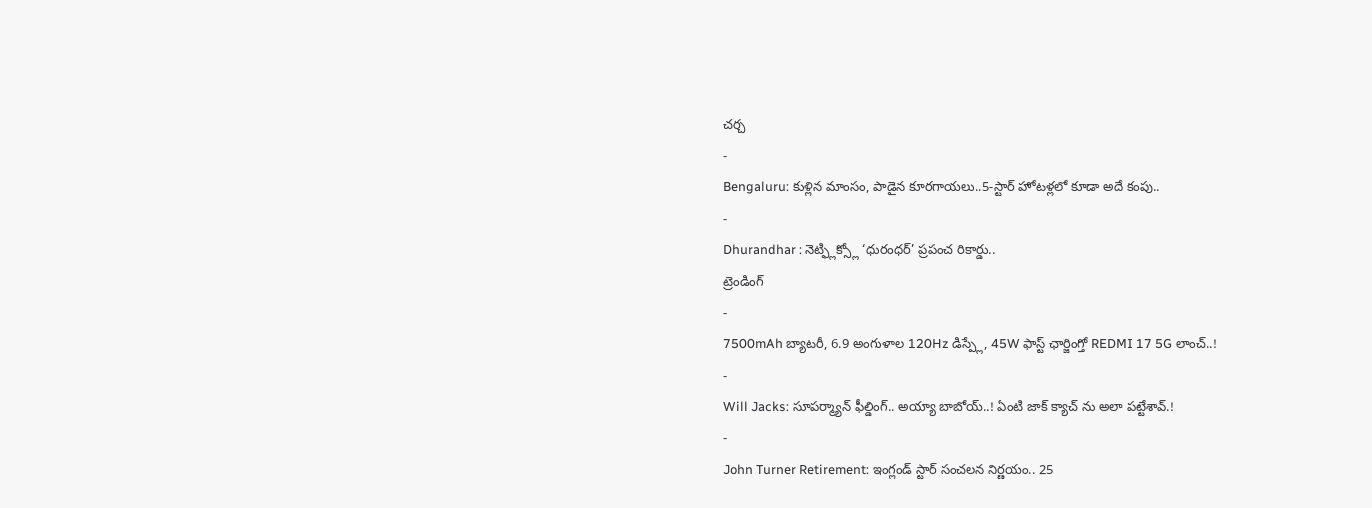చర్చ
-
Bengaluru: కుళ్లిన మాంసం, పాడైన కూరగాయలు..5-స్టార్ హోటళ్లలో కూడా అదే కంపు..
-
Dhurandhar : నెట్ఫ్లిక్స్లో ‘ధురంధర్’ ప్రపంచ రికార్డు..
ట్రెండింగ్
-
7500mAh బ్యాటరీ, 6.9 అంగుళాల 120Hz డిస్ప్లే, 45W ఫాస్ట్ ఛార్జింగ్తో REDMI 17 5G లాంచ్..!
-
Will Jacks: సూపర్మ్యాన్ ఫీల్డింగ్.. అయ్యా బాబోయ్..! ఏంటి జాక్ క్యాచ్ ను అలా పట్టేశావ్.!
-
John Turner Retirement: ఇంగ్లండ్ స్టార్ సంచలన నిర్ణయం.. 25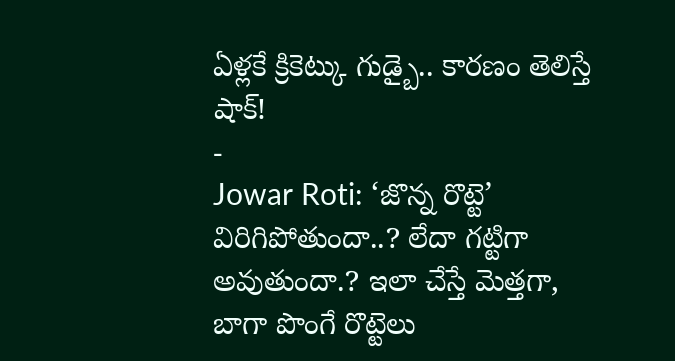ఏళ్లకే క్రికెట్కు గుడ్బై.. కారణం తెలిస్తే షాక్!
-
Jowar Roti: ‘జొన్న రొట్టె’ విరిగిపోతుందా..? లేదా గట్టిగా అవుతుందా.? ఇలా చేస్తే మెత్తగా, బాగా పొంగే రొట్టెలు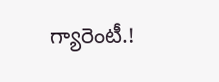గ్యారెంటీ.!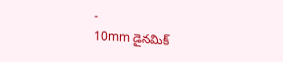-
10mm డైనమిక్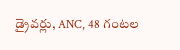డ్రైవర్లు, ANC, 48 గంటల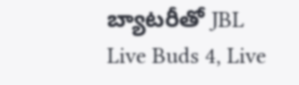బ్యాటరీతో JBL Live Buds 4, Live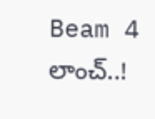Beam 4 లాంచ్..!